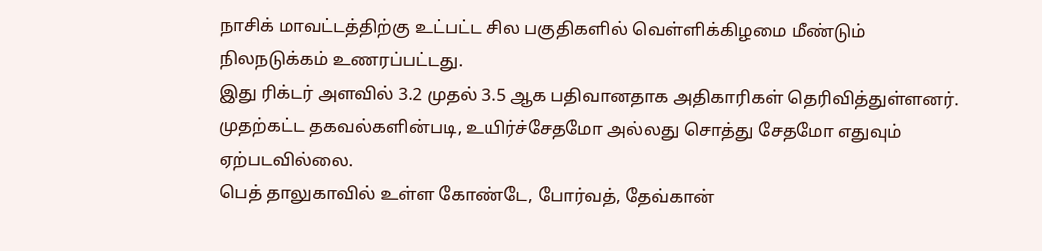நாசிக் மாவட்டத்திற்கு உட்பட்ட சில பகுதிகளில் வெள்ளிக்கிழமை மீண்டும் நிலநடுக்கம் உணரப்பட்டது.
இது ரிக்டர் அளவில் 3.2 முதல் 3.5 ஆக பதிவானதாக அதிகாரிகள் தெரிவித்துள்ளனர். முதற்கட்ட தகவல்களின்படி, உயிர்ச்சேதமோ அல்லது சொத்து சேதமோ எதுவும் ஏற்படவில்லை.
பெத் தாலுகாவில் உள்ள கோண்டே, போர்வத், தேவ்கான்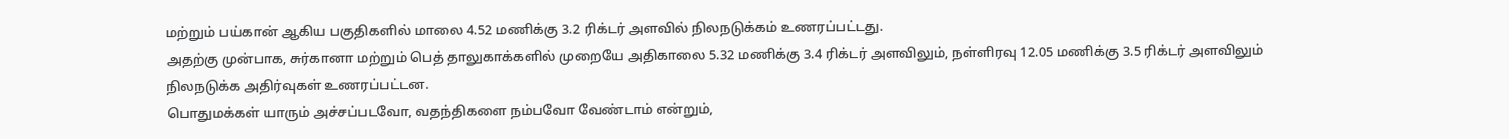மற்றும் பய்கான் ஆகிய பகுதிகளில் மாலை 4.52 மணிக்கு 3.2 ரிக்டர் அளவில் நிலநடுக்கம் உணரப்பட்டது.
அதற்கு முன்பாக, சுர்கானா மற்றும் பெத் தாலுகாக்களில் முறையே அதிகாலை 5.32 மணிக்கு 3.4 ரிக்டர் அளவிலும், நள்ளிரவு 12.05 மணிக்கு 3.5 ரிக்டர் அளவிலும் நிலநடுக்க அதிர்வுகள் உணரப்பட்டன.
பொதுமக்கள் யாரும் அச்சப்படவோ, வதந்திகளை நம்பவோ வேண்டாம் என்றும்,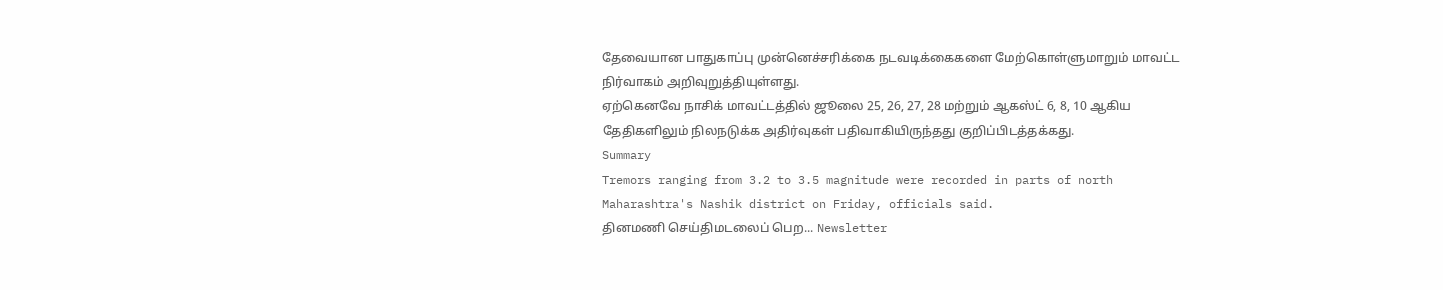தேவையான பாதுகாப்பு முன்னெச்சரிக்கை நடவடிக்கைகளை மேற்கொள்ளுமாறும் மாவட்ட நிர்வாகம் அறிவுறுத்தியுள்ளது.
ஏற்கெனவே நாசிக் மாவட்டத்தில் ஜூலை 25, 26, 27, 28 மற்றும் ஆகஸ்ட் 6, 8, 10 ஆகிய தேதிகளிலும் நிலநடுக்க அதிர்வுகள் பதிவாகியிருந்தது குறிப்பிடத்தக்கது.
Summary
Tremors ranging from 3.2 to 3.5 magnitude were recorded in parts of north Maharashtra's Nashik district on Friday, officials said.
தினமணி செய்திமடலைப் பெற... Newsletter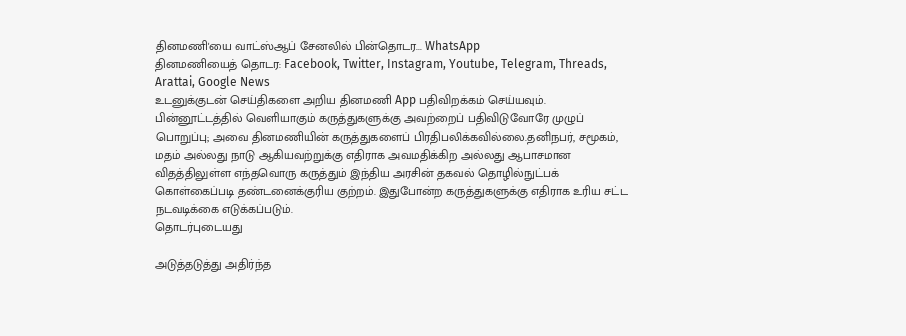தினமணி'யை வாட்ஸ்ஆப் சேனலில் பின்தொடர... WhatsApp
தினமணியைத் தொடர: Facebook, Twitter, Instagram, Youtube, Telegram, Threads, Arattai, Google News
உடனுக்குடன் செய்திகளை அறிய தினமணி App பதிவிறக்கம் செய்யவும்.
பின்னூட்டத்தில் வெளியாகும் கருத்துகளுக்கு அவற்றைப் பதிவிடுவோரே முழுப் பொறுப்பு; அவை தினமணியின் கருத்துகளைப் பிரதிபலிக்கவில்லை.தனிநபர், சமூகம், மதம் அல்லது நாடு ஆகியவற்றுக்கு எதிராக அவமதிக்கிற அல்லது ஆபாசமான விதத்திலுள்ள எந்தவொரு கருத்தும் இந்திய அரசின் தகவல் தொழில்நுட்பக் கொள்கைப்படி தண்டனைக்குரிய குற்றம். இதுபோன்ற கருத்துகளுக்கு எதிராக உரிய சட்ட நடவடிக்கை எடுக்கப்படும்.
தொடர்புடையது

அடுத்தடுத்து அதிர்ந்த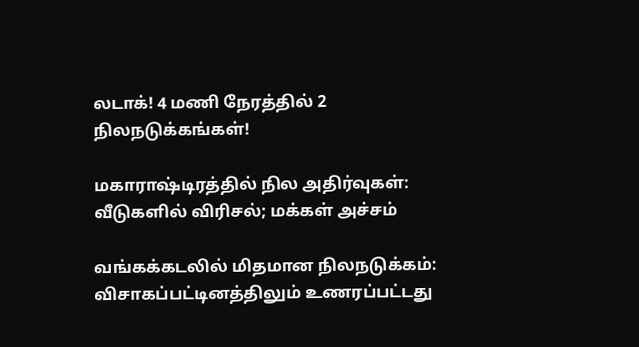லடாக்! 4 மணி நேரத்தில் 2 நிலநடுக்கங்கள்!

மகாராஷ்டிரத்தில் நில அதிர்வுகள்: வீடுகளில் விரிசல்; மக்கள் அச்சம்

வங்கக்கடலில் மிதமான நிலநடுக்கம்: விசாகப்பட்டினத்திலும் உணரப்பட்டது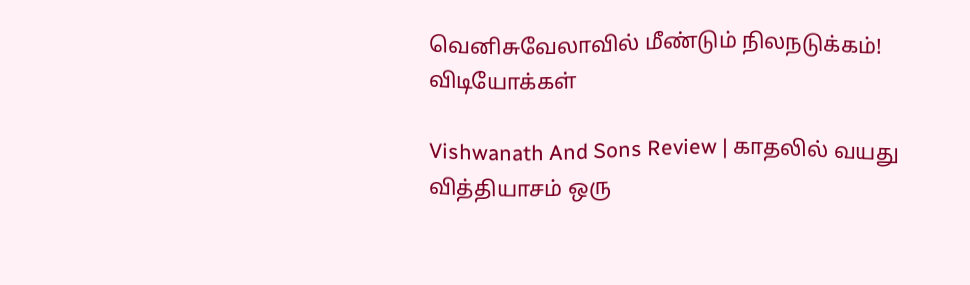வெனிசுவேலாவில் மீண்டும் நிலநடுக்கம்!
விடியோக்கள்

Vishwanath And Sons Review | காதலில் வயது வித்தியாசம் ஒரு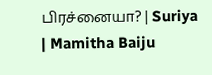பிரச்னையா? | Suriya | Mamitha Baiju